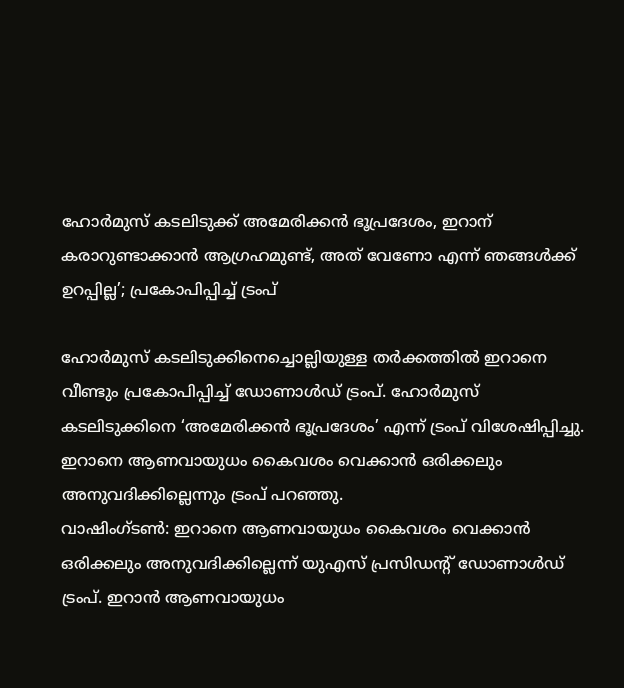ഹോര്‍മുസ് കടലിടുക്ക് അമേരിക്കന്‍ ഭൂപ്രദേശം, ഇറാന് കരാറുണ്ടാക്കാന്‍ ആഗ്രഹമുണ്ട്, അത് വേണോ എന്ന് ഞങ്ങള്‍ക്ക് ഉറപ്പില്ല’; പ്രകോപിപ്പിച്ച് ട്രംപ്

ഹോര്‍മുസ് കടലിടുക്കിനെച്ചൊല്ലിയുള്ള തര്‍ക്കത്തില്‍ ഇറാനെ വീണ്ടും പ്രകോപിപ്പിച്ച് ഡോണാള്‍ഡ് ട്രംപ്. ഹോര്‍മുസ് കടലിടുക്കിനെ ‘അമേരിക്കന്‍ ഭൂപ്രദേശം’ എന്ന് ട്രംപ് വിശേഷിപ്പിച്ചു. ഇറാനെ ആണവായുധം കൈവശം വെക്കാന്‍ ഒരിക്കലും അനുവദിക്കില്ലെന്നും ട്രംപ് പറഞ്ഞു.
വാഷിംഗ്ടണ്‍: ഇറാനെ ആണവായുധം കൈവശം വെക്കാന്‍ ഒരിക്കലും അനുവദിക്കില്ലെന്ന് യുഎസ് പ്രസിഡന്റ് ഡോണാള്‍ഡ് ട്രംപ്. ഇറാന്‍ ആണവായുധം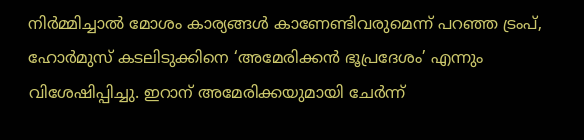നിര്‍മ്മിച്ചാല്‍ മോശം കാര്യങ്ങള്‍ കാണേണ്ടിവരുമെന്ന് പറഞ്ഞ ട്രംപ്, ഹോര്‍മുസ് കടലിടുക്കിനെ ‘അമേരിക്കന്‍ ഭൂപ്രദേശം’ എന്നും വിശേഷിപ്പിച്ചു. ഇറാന് അമേരിക്കയുമായി ചേര്‍ന്ന്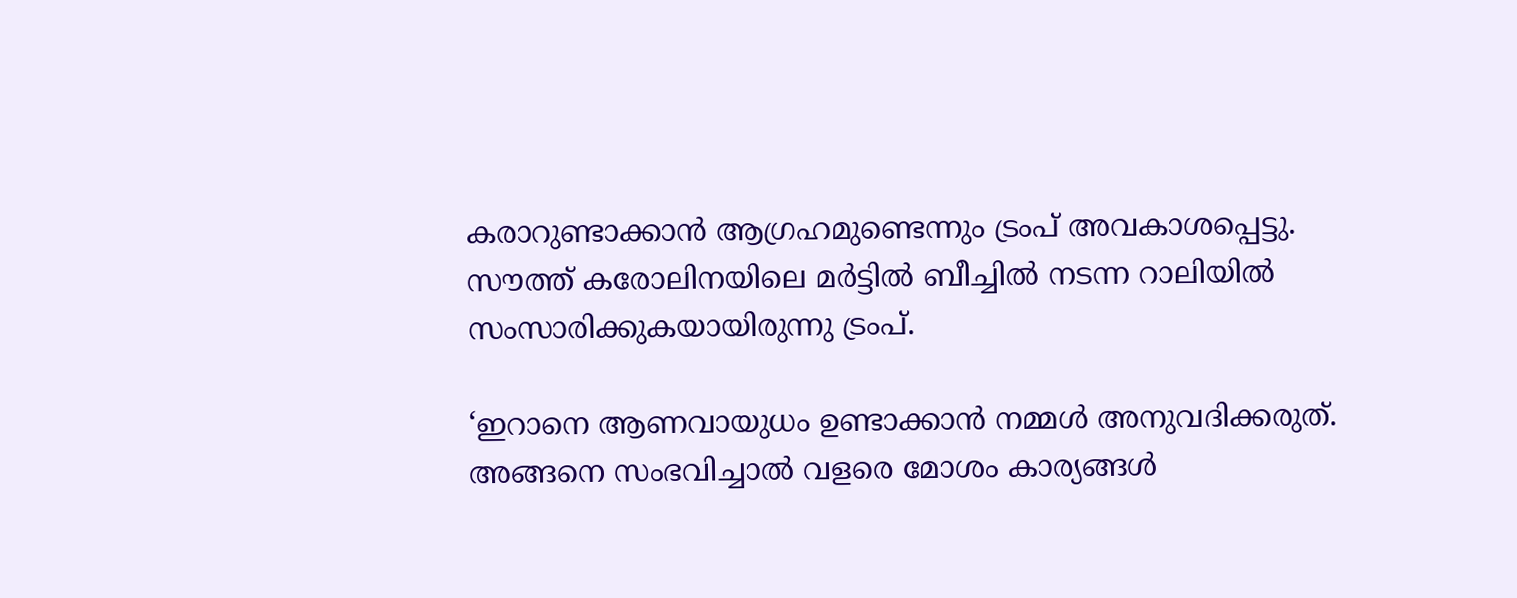കരാറുണ്ടാക്കാന്‍ ആഗ്രഹമുണ്ടെന്നും ട്രംപ് അവകാശപ്പെട്ടു. സൗത്ത് കരോലിനയിലെ മര്‍ട്ടില്‍ ബീച്ചില്‍ നടന്ന റാലിയില്‍ സംസാരിക്കുകയായിരുന്നു ട്രംപ്.

‘ഇറാനെ ആണവായുധം ഉണ്ടാക്കാന്‍ നമ്മള്‍ അനുവദിക്കരുത്. അങ്ങനെ സംഭവിച്ചാല്‍ വളരെ മോശം കാര്യങ്ങള്‍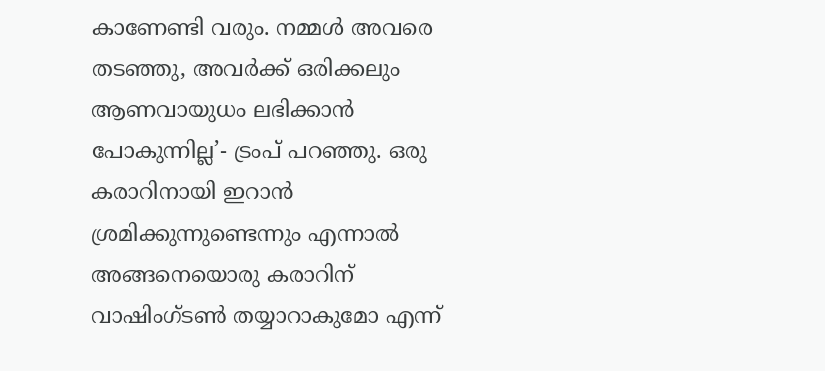കാണേണ്ടി വരും. നമ്മള്‍ അവരെ തടഞ്ഞു, അവര്‍ക്ക് ഒരിക്കലും ആണവായുധം ലഭിക്കാന്‍ പോകുന്നില്ല’- ട്രംപ് പറഞ്ഞു. ഒരു കരാറിനായി ഇറാന്‍ ശ്രമിക്കുന്നുണ്ടെന്നും എന്നാല്‍ അങ്ങനെയൊരു കരാറിന് വാഷിംഗ്ടണ്‍ തയ്യാറാകുമോ എന്ന്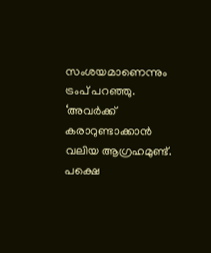സംശയമാണെന്നും ട്രംപ് പറഞ്ഞു. ‘അവര്‍ക്ക് കരാറുണ്ടാക്കാന്‍ വലിയ ആഗ്രഹമുണ്ട്. പക്ഷെ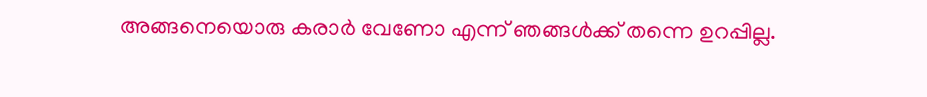അങ്ങനെയൊരു കരാര്‍ വേണോ എന്ന് ഞങ്ങള്‍ക്ക് തന്നെ ഉറപ്പില്ല.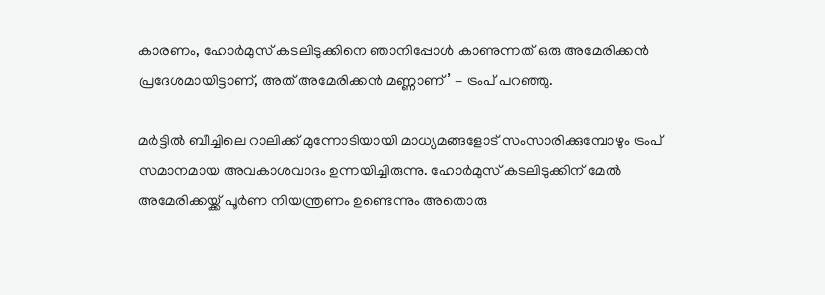കാരണം, ഹോര്‍മുസ് കടലിടുക്കിനെ ഞാനിപ്പോള്‍ കാണുന്നത് ഒരു അമേരിക്കന്‍ പ്രദേശമായിട്ടാണ്, അത് അമേരിക്കന്‍ മണ്ണാണ്’ – ട്രംപ് പറഞ്ഞു.

മര്‍ട്ടില്‍ ബീച്ചിലെ റാലിക്ക് മുന്നോടിയായി മാധ്യമങ്ങളോട് സംസാരിക്കുമ്പോഴും ട്രംപ് സമാനമായ അവകാശവാദം ഉന്നയിച്ചിരുന്നു. ഹോര്‍മുസ് കടലിടുക്കിന് മേല്‍ അമേരിക്കയ്ക്ക് പൂര്‍ണ നിയന്ത്രണം ഉണ്ടെന്നും അതൊരു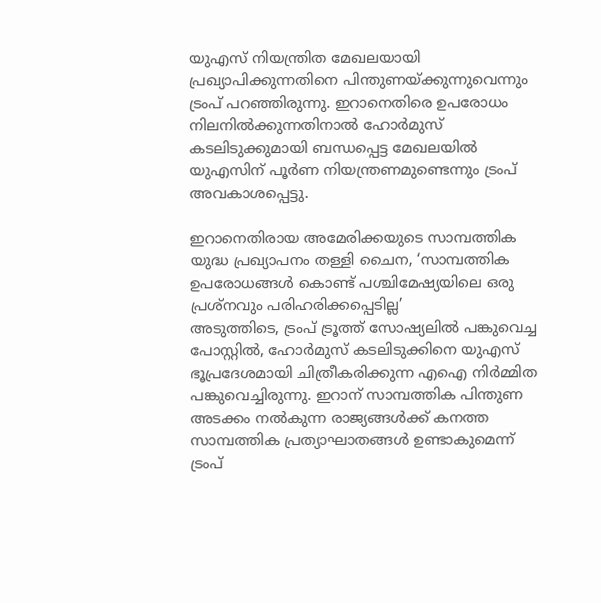യുഎസ് നിയന്ത്രിത മേഖലയായി പ്രഖ്യാപിക്കുന്നതിനെ പിന്തുണയ്ക്കുന്നുവെന്നും ട്രംപ് പറഞ്ഞിരുന്നു. ഇറാനെതിരെ ഉപരോധം നിലനില്‍ക്കുന്നതിനാല്‍ ഹോര്‍മുസ് കടലിടുക്കുമായി ബന്ധപ്പെട്ട മേഖലയില്‍ യുഎസിന് പൂര്‍ണ നിയന്ത്രണമുണ്ടെന്നും ട്രംപ് അവകാശപ്പെട്ടു.

ഇറാനെതിരായ അമേരിക്കയുടെ സാമ്പത്തിക യുദ്ധ പ്രഖ്യാപനം തള്ളി ചൈന, ‘സാമ്പത്തിക ഉപരോധങ്ങള്‍ കൊണ്ട് പശ്ചിമേഷ്യയിലെ ഒരു പ്രശ്‌നവും പരിഹരിക്കപ്പെടില്ല’
അടുത്തിടെ, ട്രംപ് ട്രൂത്ത് സോഷ്യലില്‍ പങ്കുവെച്ച പോസ്റ്റില്‍, ഹോര്‍മുസ് കടലിടുക്കിനെ യുഎസ് ഭൂപ്രദേശമായി ചിത്രീകരിക്കുന്ന എഐ നിര്‍മ്മിത പങ്കുവെച്ചിരുന്നു. ഇറാന് സാമ്പത്തിക പിന്തുണ അടക്കം നല്‍കുന്ന രാജ്യങ്ങള്‍ക്ക് കനത്ത സാമ്പത്തിക പ്രത്യാഘാതങ്ങള്‍ ഉണ്ടാകുമെന്ന് ട്രംപ്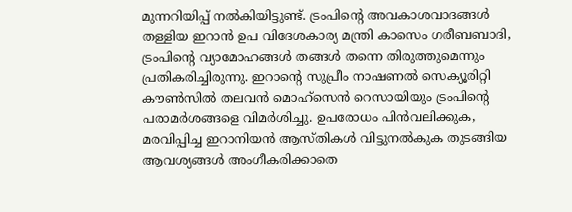മുന്നറിയിപ്പ് നല്‍കിയിട്ടുണ്ട്. ട്രംപിന്റെ അവകാശവാദങ്ങള്‍ തള്ളിയ ഇറാന്‍ ഉപ വിദേശകാര്യ മന്ത്രി കാസെം ഗരീബബാദി, ട്രംപിന്റെ വ്യാമോഹങ്ങള്‍ തങ്ങള്‍ തന്നെ തിരുത്തുമെന്നും പ്രതികരിച്ചിരുന്നു. ഇറാന്റെ സുപ്രീം നാഷണല്‍ സെക്യൂരിറ്റി കൗണ്‍സില്‍ തലവന്‍ മൊഹ്സെന്‍ റെസായിയും ട്രംപിന്റെ പരാമര്‍ശങ്ങളെ വിമര്‍ശിച്ചു. ഉപരോധം പിന്‍വലിക്കുക, മരവിപ്പിച്ച ഇറാനിയന്‍ ആസ്തികള്‍ വിട്ടുനല്‍കുക തുടങ്ങിയ ആവശ്യങ്ങള്‍ അംഗീകരിക്കാതെ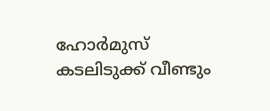ഹോര്‍മുസ് കടലിടുക്ക് വീണ്ടും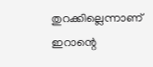തുറക്കില്ലെന്നാണ് ഇറാന്റെ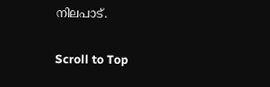നിലപാട്.

Scroll to Top